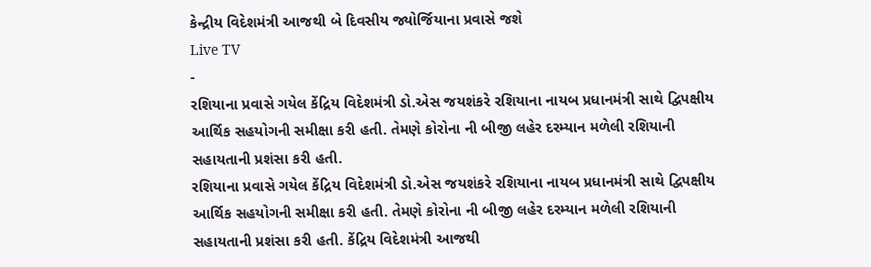કેન્દ્રીય વિદેશમંત્રી આજથી બે દિવસીય જ્યોર્જિયાના પ્રવાસે જશે
Live TV
-
રશિયાના પ્રવાસે ગયેલ કેંદ્રિય વિદેશમંત્રી ડો.એસ જયશંકરે રશિયાના નાયબ પ્રધાનમંત્રી સાથે દ્વિપક્ષીય આર્થિક સહયોગની સમીક્ષા કરી હતી. તેમણે કોરોના ની બીજી લહેર દરમ્યાન મળેલી રશિયાની સહાયતાની પ્રશંસા કરી હતી.
રશિયાના પ્રવાસે ગયેલ કેંદ્રિય વિદેશમંત્રી ડો.એસ જયશંકરે રશિયાના નાયબ પ્રધાનમંત્રી સાથે દ્વિપક્ષીય આર્થિક સહયોગની સમીક્ષા કરી હતી. તેમણે કોરોના ની બીજી લહેર દરમ્યાન મળેલી રશિયાની સહાયતાની પ્રશંસા કરી હતી. કેંદ્રિય વિદેશમંત્રી આજથી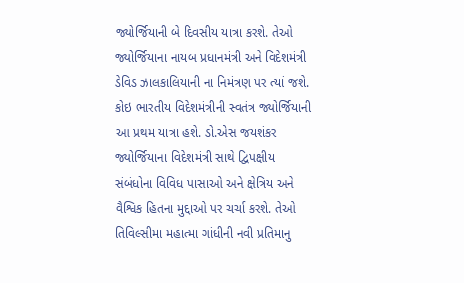જ્યોર્જિયાની બે દિવસીય યાત્રા કરશે. તેઓ જ્યોર્જિયાના નાયબ પ્રધાનમંત્રી અને વિદેશમંત્રી ડેવિડ ઝાલકાલિયાની ના નિમંત્રણ પર ત્યાં જશે. કોઇ ભારતીય વિદેશમંત્રીની સ્વતંત્ર જ્યોર્જિયાની આ પ્રથમ યાત્રા હશે. ડો.એસ જયશંકર જ્યોર્જિયાના વિદેશમંત્રી સાથે દ્વિપક્ષીય સંબંધોના વિવિધ પાસાઓ અને ક્ષેત્રિય અને વૈશ્વિક હિતના મુદ્દાઓ પર ચર્ચા કરશે. તેઓ તિવિલ્સીમા મહાત્મા ગાંધીની નવી પ્રતિમાનુ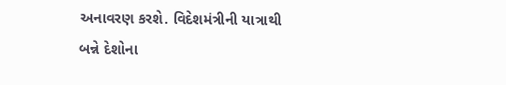અનાવરણ કરશે. વિદેશમંત્રીની યાત્રાથી બન્ને દેશોના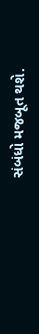સંબંધો મજબૂત થશે.